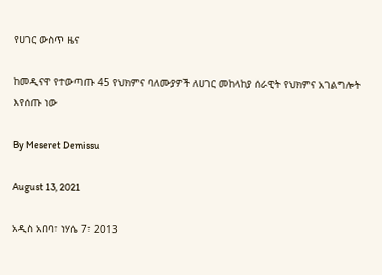የሀገር ውስጥ ዜና

ከመዲናዋ የተውጣጡ 45 የህክምና ባለሙያዎች ለሀገር መከላከያ ሰራዊት የህክምና አገልግሎት እየሰጡ ነው

By Meseret Demissu

August 13, 2021

አዲስ አበባ፣ ነሃሴ 7፣ 2013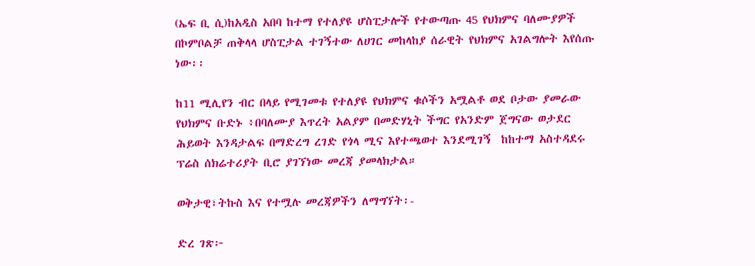(ኤፍ ቢ ሲ)ከአዲስ አበባ ከተማ የተለያዩ ሆስፒታሎች የተውጣጡ 45 የህክምና ባለሙያዎች በኮምቦልቻ ጠቅላላ ሆስፒታል ተገኝተው ለሀገር መከላከያ ሰራዊት የህክምና አገልግሎት እየሰጡ ነው፡፡

ከ11 ሚሊየን ብር በላይ የሚገመቱ የተለያዩ የህክምና ቁሶችን አሟልቶ ወደ ቦታው ያመራው የህክምና ቡድኑ ፥በባለሙያ እጥረት አልያም በመድሃኒት ችግር የአንድም ጀግናው ወታደር ሕይወት እንዳታልፍ በማድረግ ረገድ የጎላ ሚና እየተጫወተ እንደሚገኝ  ከከተማ አስተዳደሩ ፕሬስ ሰክሬተሪያት ቢሮ ያገኘነው መረጃ ያመላክታል።

ወቅታዊ፣ትኩስ እና የተሟሉ መረጃዎችን ለማግኘት፡-

ድረ ገጽ፦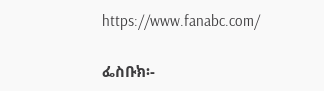https://www.fanabc.com/

ፌስቡክ፡-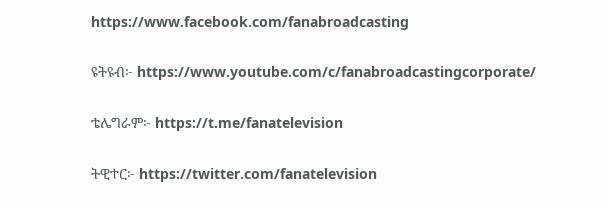https://www.facebook.com/fanabroadcasting

ዩትዩብ፦ https://www.youtube.com/c/fanabroadcastingcorporate/

ቴሌግራም፦ https://t.me/fanatelevision

ትዊተር፦ https://twitter.com/fanatelevision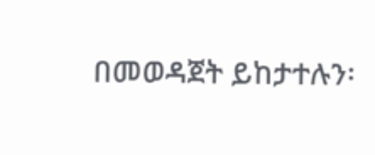በመወዳጀት ይከታተሉን፡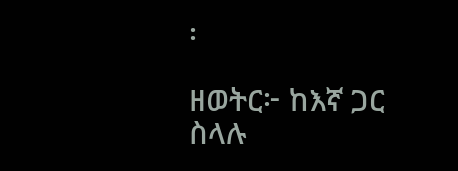፡

ዘወትር፦ ከእኛ ጋር ስላሉ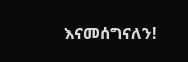እናመሰግናለን!